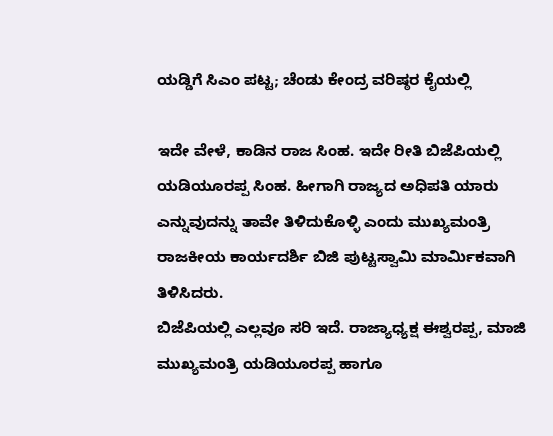ಯಡ್ಡಿಗೆ ಸಿಎಂ ಪಟ್ಟ; ಚೆಂಡು ಕೇಂದ್ರ ವರಿಷ್ಠರ ಕೈಯಲ್ಲಿ

ಇದೇ ವೇಳೆ, ಕಾಡಿನ ರಾಜ ಸಿಂಹ. ಇದೇ ರೀತಿ ಬಿಜೆಪಿಯಲ್ಲಿ ಯಡಿಯೂರಪ್ಪ ಸಿಂಹ. ಹೀಗಾಗಿ ರಾಜ್ಯದ ಅಧಿಪತಿ ಯಾರು ಎನ್ನುವುದನ್ನು ತಾವೇ ತಿಳಿದುಕೊಳ್ಳಿ ಎಂದು ಮುಖ್ಯಮಂತ್ರಿ ರಾಜಕೀಯ ಕಾರ್ಯದರ್ಶಿ ಬಿಜಿ ಪುಟ್ಟಸ್ವಾಮಿ ಮಾರ್ಮಿಕವಾಗಿ ತಿಳಿಸಿದರು.
ಬಿಜೆಪಿಯಲ್ಲಿ ಎಲ್ಲವೂ ಸರಿ ಇದೆ. ರಾಜ್ಯಾಧ್ಯಕ್ಷ ಈಶ್ವರಪ್ಪ, ಮಾಜಿ ಮುಖ್ಯಮಂತ್ರಿ ಯಡಿಯೂರಪ್ಪ ಹಾಗೂ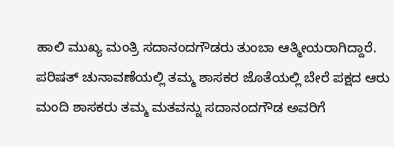ಹಾಲಿ ಮುಖ್ಯ ಮಂತ್ರಿ ಸದಾನಂದಗೌಡರು ತುಂಬಾ ಆತ್ಮೀಯರಾಗಿದ್ದಾರೆ. ಪರಿಷತ್ ಚುನಾವಣೆಯಲ್ಲಿ ತಮ್ಮ ಶಾಸಕರ ಜೊತೆಯಲ್ಲಿ ಬೇರೆ ಪಕ್ಷದ ಆರು ಮಂದಿ ಶಾಸಕರು ತಮ್ಮ ಮತವನ್ನು ಸದಾನಂದಗೌಡ ಅವರಿಗೆ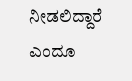ನೀಡಲಿದ್ದಾರೆ ಎಂದೂ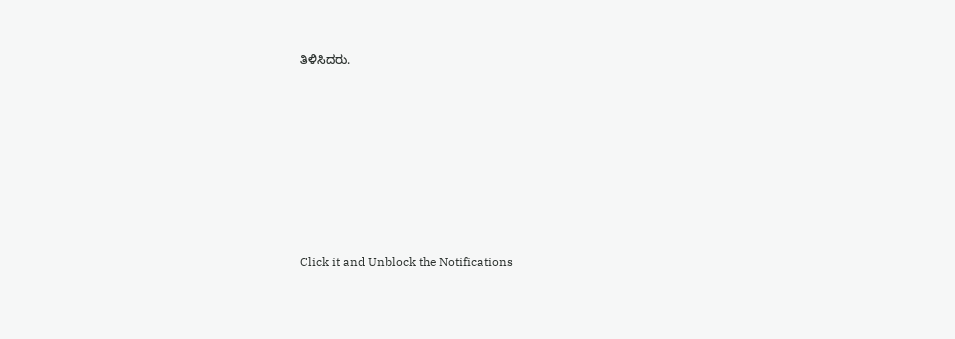ತಿಳಿಸಿದರು.












Click it and Unblock the Notifications